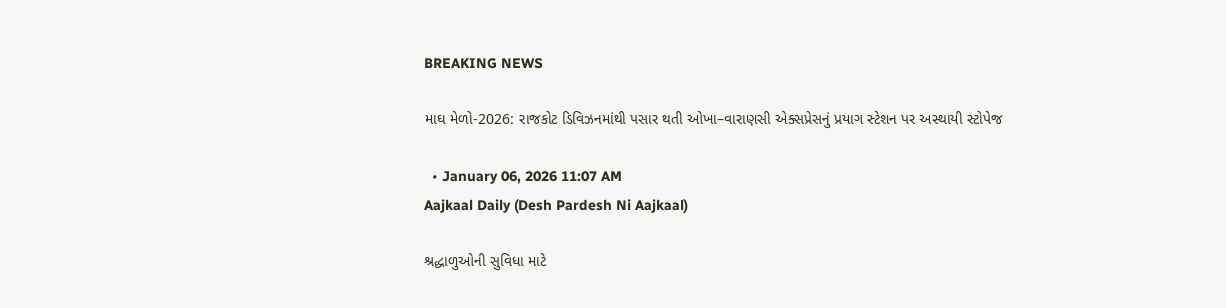BREAKING NEWS

માઘ મેળો-2026: રાજકોટ ડિવિઝનમાંથી પસાર થતી ઓખા–વારાણસી એક્સપ્રેસનું પ્રયાગ સ્ટેશન પર અસ્થાયી સ્ટોપેજ

  • January 06, 2026 11:07 AM
Aajkaal Daily (Desh Pardesh Ni Aajkaal)

શ્રદ્ધાળુઓની સુવિધા માટે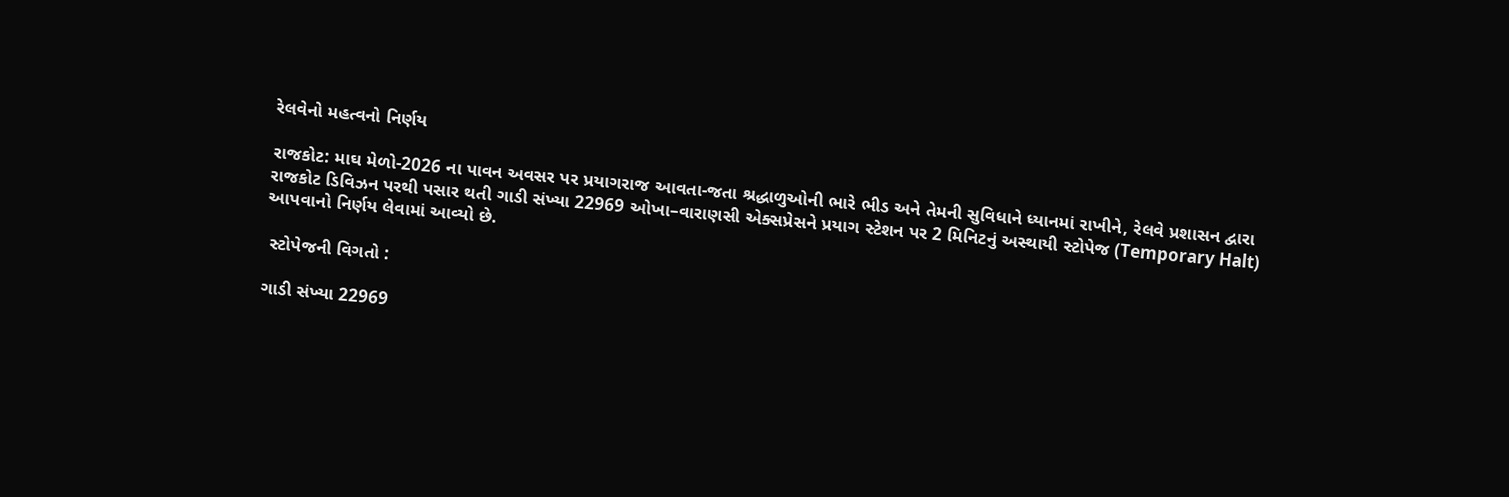રેલવેનો મહત્વનો નિર્ણય

રાજકોટ: માઘ મેળો-2026 ના પાવન અવસર પર પ્રયાગરાજ આવતા-જતા શ્રદ્ધાળુઓની ભારે ભીડ અને તેમની સુવિધાને ધ્યાનમાં રાખીને, રેલવે પ્રશાસન દ્વારા રાજકોટ ડિવિઝન પરથી પસાર થતી ગાડી સંખ્યા 22969 ઓખા–વારાણસી એક્સપ્રેસને પ્રયાગ સ્ટેશન પર 2 મિનિટનું અસ્થાયી સ્ટોપેજ (Temporary Halt) આપવાનો નિર્ણય લેવામાં આવ્યો છે.

 સ્ટોપેજની વિગતો :

ગાડી સંખ્યા 22969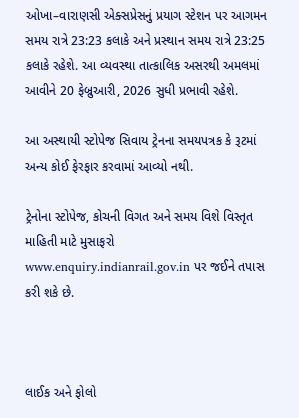ઓખા–વારાણસી એક્સપ્રેસનું પ્રયાગ સ્ટેશન પર આગમન સમય રાત્રે 23:23 કલાકે અને પ્રસ્થાન સમય રાત્રે 23:25 કલાકે રહેશે. આ વ્યવસ્થા તાત્કાલિક અસરથી અમલમાં આવીને 20 ફેબ્રુઆરી, 2026 સુધી પ્રભાવી રહેશે.

આ અસ્થાયી સ્ટોપેજ સિવાય ટ્રેનના સમયપત્રક કે રૂટમાં અન્ય કોઈ ફેરફાર કરવામાં આવ્યો નથી.

ટ્રેનોના સ્ટોપેજ, કોચની વિગત અને સમય વિશે વિસ્તૃત માહિતી માટે મુસાફરો www.enquiry.indianrail.gov.in પર જઈને તપાસ કરી શકે છે.



લાઈક અને ફોલો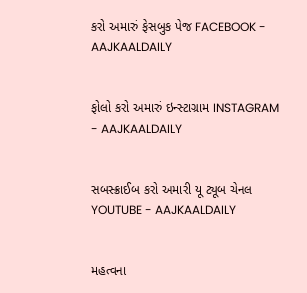કરો અમારું ફેસબુક પેજ FACEBOOK - AAJKAALDAILY


ફોલો કરો અમારું ઇન્સ્ટાગ્રામ INSTAGRAM - AAJKAALDAILY


સબસ્ક્રાઈબ કરો અમારી યૂ ટ્યૂબ ચેનલ YOUTUBE - AAJKAALDAILY


મહત્વના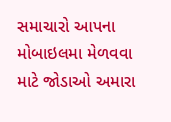સમાચારો આપના મોબાઇલમા મેળવવા માટે જોડાઓ અમારા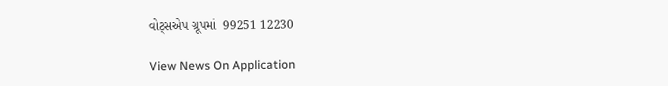વોટ્સએપ ગ્રૂપમાં  99251 12230

View News On Application